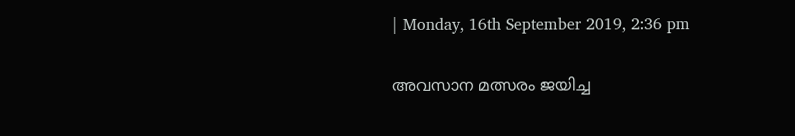| Monday, 16th September 2019, 2:36 pm

അവസാന മത്സരം ജയിച്ച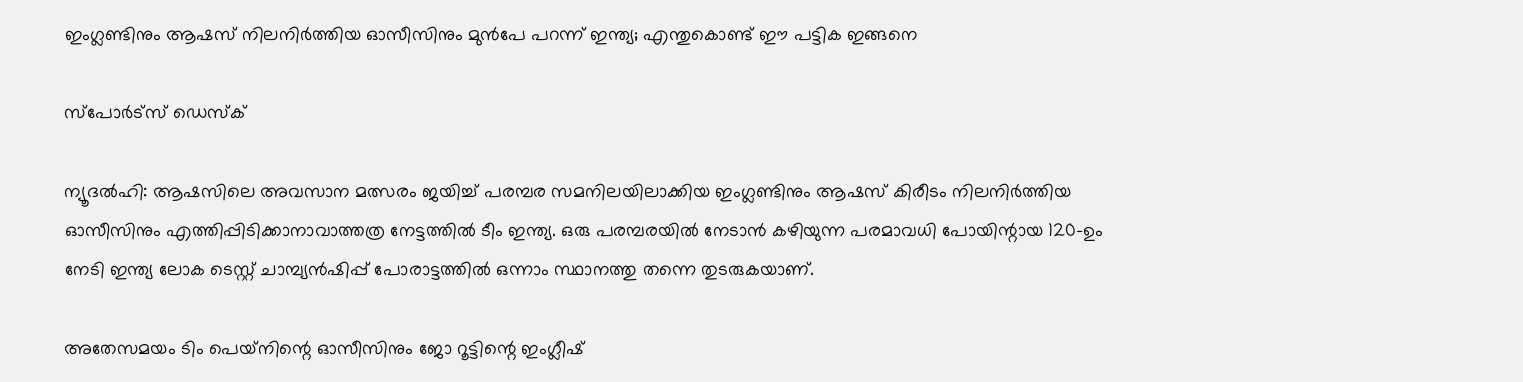ഇംഗ്ലണ്ടിനും ആഷസ് നിലനിര്‍ത്തിയ ഓസീസിനും മുന്‍പേ പറന്ന് ഇന്ത്യ; എന്തുകൊണ്ട് ഈ പട്ടിക ഇങ്ങനെ

സ്പോര്‍ട്സ് ഡെസ്‌ക്

ന്യൂദല്‍ഹി: ആഷസിലെ അവസാന മത്സരം ജയിച്ച് പരമ്പര സമനിലയിലാക്കിയ ഇംഗ്ലണ്ടിനും ആഷസ് കിരീടം നിലനിര്‍ത്തിയ ഓസീസിനും എത്തിപ്പിടിക്കാനാവാത്തത്ര നേട്ടത്തില്‍ ടീം ഇന്ത്യ. ഒരു പരമ്പരയില്‍ നേടാന്‍ കഴിയുന്ന പരമാവധി പോയിന്റായ 120-ഉം നേടി ഇന്ത്യ ലോക ടെസ്റ്റ് ചാമ്പ്യന്‍ഷിപ്പ് പോരാട്ടത്തില്‍ ഒന്നാം സ്ഥാനത്തു തന്നെ തുടരുകയാണ്.

അതേസമയം ടിം പെയ്‌നിന്റെ ഓസീസിനും ജോ റൂട്ടിന്റെ ഇംഗ്ലീഷ്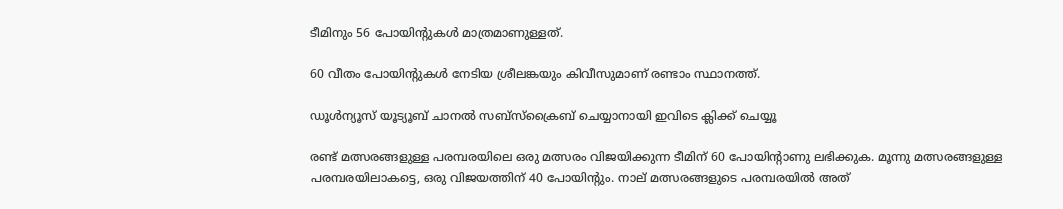ടീമിനും 56 പോയിന്റുകള്‍ മാത്രമാണുള്ളത്.

60 വീതം പോയിന്റുകള്‍ നേടിയ ശ്രീലങ്കയും കിവീസുമാണ് രണ്ടാം സ്ഥാനത്ത്.

ഡൂൾന്യൂസ് യൂട്യൂബ് ചാനൽ സബ്സ്ക്രൈബ് ചെയ്യാനായി ഇവിടെ ക്ലിക്ക് ചെയ്യൂ

രണ്ട് മത്സരങ്ങളുള്ള പരമ്പരയിലെ ഒരു മത്സരം വിജയിക്കുന്ന ടീമിന് 60 പോയിന്റാണു ലഭിക്കുക. മൂന്നു മത്സരങ്ങളുള്ള പരമ്പരയിലാകട്ടെ, ഒരു വിജയത്തിന് 40 പോയിന്റും. നാല് മത്സരങ്ങളുടെ പരമ്പരയില്‍ അത്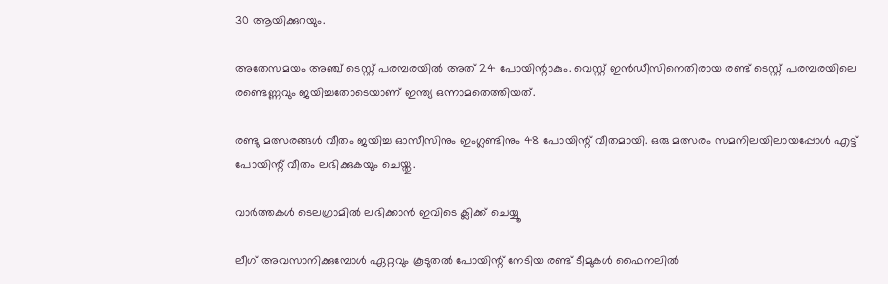30 ആയിക്കുറയും.

അതേസമയം അഞ്ച് ടെസ്റ്റ് പരമ്പരയില്‍ അത് 24 പോയിന്റാകും. വെസ്റ്റ് ഇന്‍ഡീസിനെതിരായ രണ്ട് ടെസ്റ്റ് പരമ്പരയിലെ രണ്ടെണ്ണവും ജയിച്ചതോടെയാണ് ഇന്ത്യ ഒന്നാമതെത്തിയത്.

രണ്ടു മത്സരങ്ങള്‍ വീതം ജയിച്ച ഓസീസിനും ഇംഗ്ലണ്ടിനും 48 പോയിന്റ് വീതമായി. ഒരു മത്സരം സമനിലയിലായപ്പോള്‍ എട്ട് പോയിന്റ് വീതം ലഭിക്കുകയും ചെയ്തു.

വാര്‍ത്തകള്‍ ടെലഗ്രാമില്‍ ലഭിക്കാന്‍ ഇവിടെ ക്ലിക്ക് ചെയ്യൂ

ലീഗ് അവസാനിക്കുമ്പോള്‍ ഏറ്റവും കൂടുതല്‍ പോയിന്റ് നേടിയ രണ്ട് ടീമുകള്‍ ഫൈനലില്‍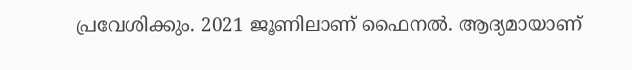പ്രവേശിക്കും. 2021 ജൂണിലാണ് ഫൈനല്‍. ആദ്യമായാണ്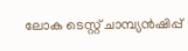ലോക ടെസ്റ്റ് ചാമ്പ്യന്‍ഷിപ്പ്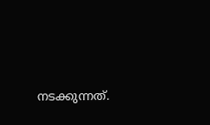നടക്കുന്നത്.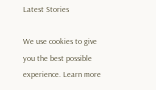Latest Stories

We use cookies to give you the best possible experience. Learn more